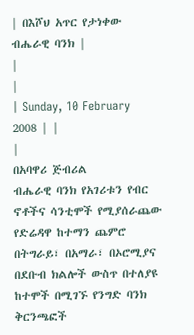| በእሾህ አጥር የታነቀው ብሔራዊ ባንክ |
|
|
| Sunday, 10 February 2008 | |
|
በአባዋሪ ጅብሪል
ብሔራዊ ባንክ የአገሪቱን የብር ኖቶችና ሳንቲሞች የሚያሰራጨው የድሬዳዋ ከተማን ጨምሮ በትግራይ፣ በአማራ፣ በኦሮሚያና በደቡብ ክልሎች ውስጥ በተለያዩ ከተሞች በሚገኙ የንግድ ባንክ ቅርንጫፎች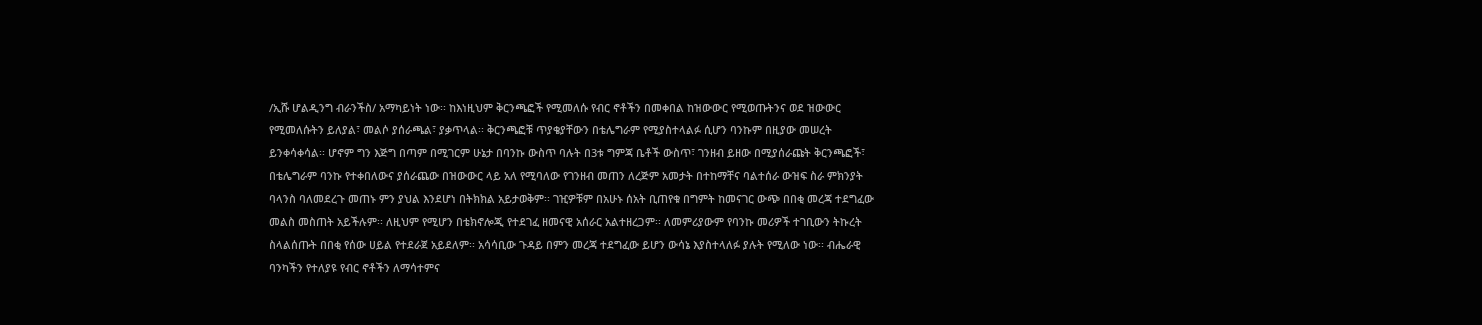/ኢሹ ሆልዲንግ ብራንችስ/ አማካይነት ነው፡፡ ከእነዚህም ቅርንጫፎች የሚመለሱ የብር ኖቶችን በመቀበል ከዝውውር የሚወጡትንና ወደ ዝውውር የሚመለሱትን ይለያል፣ መልሶ ያሰራጫል፣ ያቃጥላል፡፡ ቅርንጫፎቹ ጥያቄያቸውን በቴሌግራም የሚያስተላልፉ ሲሆን ባንኩም በዚያው መሠረት ይንቀሳቀሳል፡፡ ሆኖም ግን እጅግ በጣም በሚገርም ሁኔታ በባንኩ ውስጥ ባሉት በ3ቱ ግምጃ ቤቶች ውስጥ፣ ገንዘብ ይዘው በሚያሰራጩት ቅርንጫፎች፣ በቴሌግራም ባንኩ የተቀበለውና ያሰራጨው በዝውውር ላይ አለ የሚባለው የገንዘብ መጠን ለረጅም አመታት በተከማቸና ባልተሰራ ውዝፍ ስራ ምክንያት ባላንስ ባለመደረጉ መጠኑ ምን ያህል እንደሆነ በትክክል አይታወቅም፡፡ ገዢዎቹም በአሁኑ ሰአት ቢጠየቁ በግምት ከመናገር ውጭ በበቂ መረጃ ተደግፈው መልስ መስጠት አይችሉም፡፡ ለዚህም የሚሆን በቴክኖሎጂ የተደገፈ ዘመናዊ አሰራር አልተዘረጋም፡፡ ለመምሪያውም የባንኩ መሪዎች ተገቢውን ትኩረት ስላልሰጡት በበቂ የሰው ሀይል የተደራጀ አይደለም፡፡ አሳሳቢው ጉዳይ በምን መረጃ ተደግፈው ይሆን ውሳኔ እያስተላለፉ ያሉት የሚለው ነው፡፡ ብሔራዊ ባንካችን የተለያዩ የብር ኖቶችን ለማሳተምና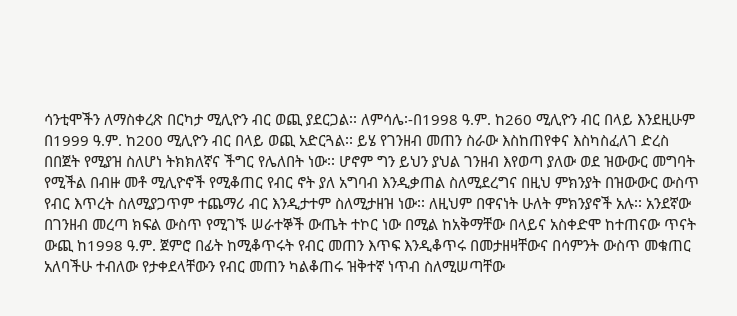ሳንቲሞችን ለማስቀረጽ በርካታ ሚሊዮን ብር ወጪ ያደርጋል፡፡ ለምሳሌ፡-በ1998 ዓ.ም. ከ260 ሚሊዮን ብር በላይ እንደዚሁም በ1999 ዓ.ም. ከ200 ሚሊዮን ብር በላይ ወጪ አድርጓል፡፡ ይሄ የገንዘብ መጠን ስራው እስከጠየቀና እስካስፈለገ ድረስ በበጀት የሚያዝ ስለሆነ ትክክለኛና ችግር የሌለበት ነው፡፡ ሆኖም ግን ይህን ያህል ገንዘብ እየወጣ ያለው ወደ ዝውውር መግባት የሚችል በብዙ መቶ ሚሊዮኖች የሚቆጠር የብር ኖት ያለ አግባብ እንዲቃጠል ስለሚደረግና በዚህ ምክንያት በዝውውር ውስጥ የብር እጥረት ስለሚያጋጥም ተጨማሪ ብር እንዲታተም ስለሚታዘዝ ነው፡፡ ለዚህም በዋናነት ሁለት ምክንያኖች አሉ፡፡ አንደኛው በገንዘብ መረጣ ክፍል ውስጥ የሚገኙ ሠራተኞች ውጤት ተኮር ነው በሚል ከአቅማቸው በላይና አስቀድሞ ከተጠናው ጥናት ውጪ ከ1998 ዓ.ም. ጀምሮ በፊት ከሚቆጥሩት የብር መጠን እጥፍ እንዲቆጥሩ በመታዘዛቸውና በሳምንት ውስጥ መቁጠር አለባችሁ ተብለው የታቀደላቸውን የብር መጠን ካልቆጠሩ ዝቅተኛ ነጥብ ስለሚሠጣቸው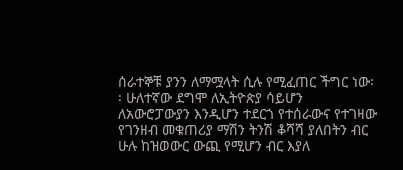ሰራተኞቹ ያንን ለማሟላት ሲሉ የሚፈጠር ችግር ነው፡፡ ሁለተኛው ደግሞ ለኢትዮጵያ ሳይሆን ለአውሮፓውያን እንዲሆን ተደርጎ የተሰራውና የተገዛው የገንዘብ መቁጠሪያ ማሽን ትንሽ ቆሻሻ ያለበትን ብር ሁሉ ከዝወውር ውጪ የሚሆን ብር እያለ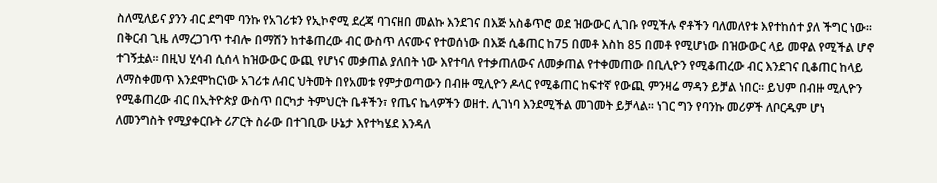ስለሚለይና ያንን ብር ደግሞ ባንኩ የአገሪቱን የኢኮኖሚ ደረጃ ባገናዘበ መልኩ እንደገና በእጅ አስቆጥሮ ወደ ዝውውር ሊገቡ የሚችሉ ኖቶችን ባለመለየቱ እየተከሰተ ያለ ችግር ነው፡፡ በቅርብ ጊዜ ለማረጋገጥ ተብሎ በማሽን ከተቆጠረው ብር ውስጥ ለናሙና የተወሰነው በእጅ ሲቆጠር ከ75 በመቶ እስከ 85 በመቶ የሚሆነው በዝውውር ላይ መዋል የሚችል ሆኖ ተገኝቷል፡፡ በዚህ ሂሳብ ሲሰላ ከዝውውር ውጪ የሆነና መቃጠል ያለበት ነው እየተባለ የተቃጠለውና ለመቃጠል የተቀመጠው በቢሊዮን የሚቆጠረው ብር እንደገና ቢቆጠር ከላይ ለማስቀመጥ እንደሞከርነው አገሪቱ ለብር ህትመት በየአመቱ የምታወጣውን በብዙ ሚሊዮን ዶላር የሚቆጠር ከፍተኛ የውጪ ምንዛሬ ማዳን ይቻል ነበር፡፡ ይህም በብዙ ሚሊዮን የሚቆጠረው ብር በኢትዮጵያ ውስጥ በርካታ ትምህርት ቤቶችን፣ የጤና ኬላዎችን ወዘተ. ሊገነባ እንደሚችል መገመት ይቻላል፡፡ ነገር ግን የባንኩ መሪዎች ለቦርዱም ሆነ ለመንግስት የሚያቀርቡት ሪፖርት ስራው በተገቢው ሁኔታ እየተካሄደ እንዳለ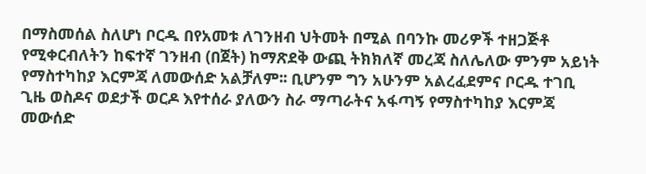በማስመሰል ስለሆነ ቦርዱ በየአመቱ ለገንዘብ ህትመት በሚል በባንኩ መሪዎች ተዘጋጅቶ የሚቀርብለትን ከፍተኛ ገንዘብ (በጀት) ከማጽደቅ ውጪ ትክክለኛ መረጃ ስለሌለው ምንም አይነት የማስተካከያ እርምጃ ለመውሰድ አልቻለም፡፡ ቢሆንም ግን አሁንም አልረፈደምና ቦርዱ ተገቢ ጊዜ ወስዶና ወደታች ወርዶ እየተሰራ ያለውን ስራ ማጣራትና አፋጣኝ የማስተካከያ እርምጃ መውሰድ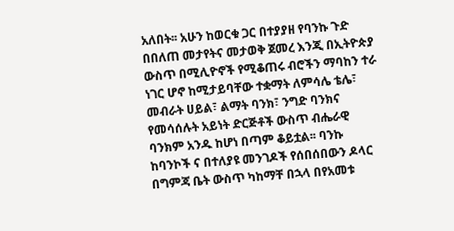አለበት፡፡ አሁን ከወርቁ ጋር በተያያዘ የባንኩ ጉድ በበለጠ መታየትና መታወቅ ጀመረ እንጂ በኢትዮጵያ ውስጥ በሚሊዮኖች የሚቆጠሩ ብሮችን ማባከን ተራ ነገር ሆኖ ከሚታይባቸው ተቋማት ለምሳሌ ቴሌ፣ መብራት ሀይል፣ ልማት ባንክ፣ ንግድ ባንክና የመሳሰሉት አይነት ድርጅቶች ውስጥ ብሔራዊ ባንክም አንዱ ከሆነ በጣም ቆይቷል፡፡ ባንኩ ከባንኮች ና በተለያዩ መንገዶች የሰበሰበውን ዶላር በግምጃ ቤት ውስጥ ካከማቸ በኋላ በየአመቱ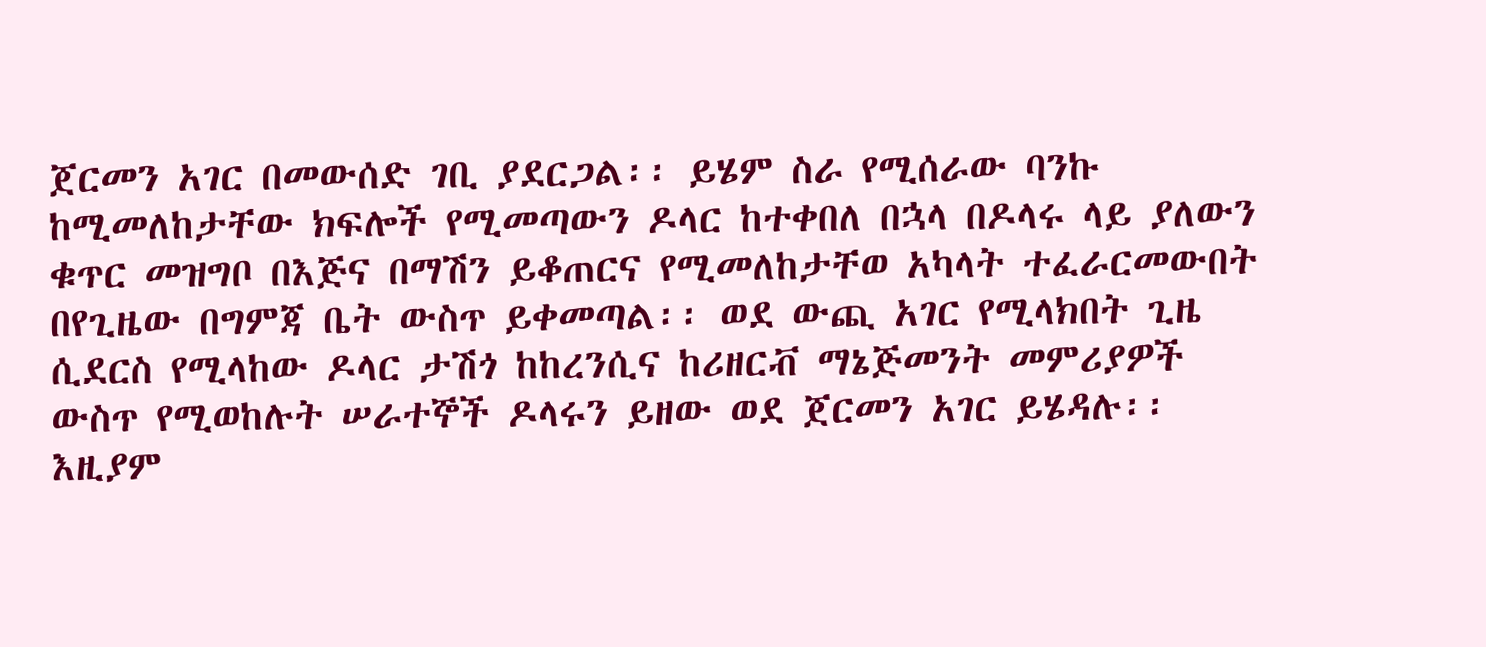ጀርመን አገር በመውሰድ ገቢ ያደርጋል፡፡ ይሄም ስራ የሚሰራው ባንኩ ከሚመለከታቸው ክፍሎች የሚመጣውን ዶላር ከተቀበለ በኋላ በዶላሩ ላይ ያለውን ቁጥር መዝግቦ በእጅና በማሽን ይቆጠርና የሚመለከታቸወ አካላት ተፈራርመውበት በየጊዜው በግምጃ ቤት ውስጥ ይቀመጣል፡፡ ወደ ውጪ አገር የሚላክበት ጊዜ ሲደርስ የሚላከው ዶላር ታሽጎ ከከረንሲና ከሪዘርቭ ማኔጅመንት መምሪያዎች ውስጥ የሚወከሉት ሠራተኞች ዶላሩን ይዘው ወደ ጀርመን አገር ይሄዳሉ፡፡ እዚያም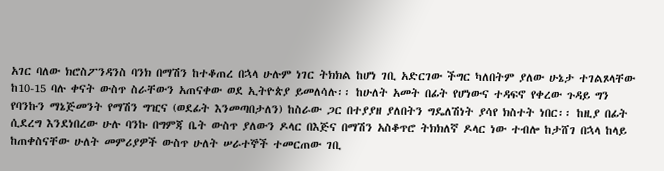አገር ባለው ክሮስፖንዳንስ ባንክ በማሽን ከተቆጠረ በኋላ ሁሉም ነገር ትክክል ከሆነ ገቢ አድርገው ችግር ካለበትም ያለው ሁኔታ ተገልጾላቸው ከ10-15 ባሉ ቀናት ውስጥ ስራቸውን አጠናቀው ወደ ኢትዮጵያ ይመለሳሉ፡፡ ከሁለት አመት በፊት የሆነውና ተዳፍኖ የቀረው ጉዳይ ግን የባንኩን ማኔጅመንት የማሽን ግዢና (ወደፊት እንመጣበታለን) ከስራው ጋር በተያያዘ ያለበትን ግዴለሽነት ያሳየ ክስተት ነበር፡፡ ከዚያ በፊት ሲደረግ እንደነበረው ሁሉ ባንኩ በግምጃ ቤት ውስጥ ያለውን ዶላር በእጅና በማሽን አስቆጥሮ ትክክለኛ ዶላር ነው ተብሎ ከታሸገ በኋላ ከላይ ከጠቀስናቸው ሁለት መምሪያዎች ውስጥ ሁለት ሠራተኞች ተመርጠው ገቢ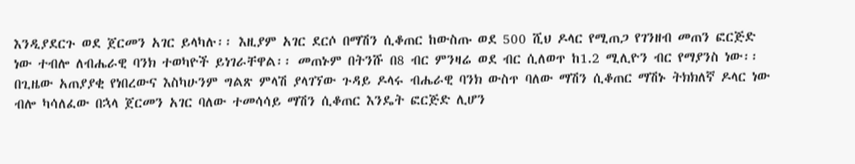እንዲያደርጉ ወደ ጀርመን አገር ይላካሉ፡፡ እዚያም አገር ደርሶ በማሽን ሲቆጠር ከውስጡ ወደ 500 ሺህ ዶላር የሚጠጋ የገንዘብ መጠን ፎርጅድ ነው ተብሎ ለብሔራዊ ባንክ ተወካዮች ይነገራቸዋል፡፡ መጠኑም በትንሹ በ8 ብር ምንዛሬ ወደ ብር ሲለወጥ ከ1.2 ሚሊዮን ብር የማያንስ ነው፡፡ በጊዜው አጠያያቂ የነበረውና እስካሁንም ግልጽ ምላሽ ያላገኘው ጉዳይ ዶላሩ ብሔራዊ ባንክ ውስጥ ባለው ማሽን ሲቆጠር ማሽኑ ትክክለኛ ዶላር ነው ብሎ ካሳለፈው በኋላ ጀርመን አገር ባለው ተመሳሳይ ማሽን ሲቆጠር እንዴት ፎርጅድ ሊሆን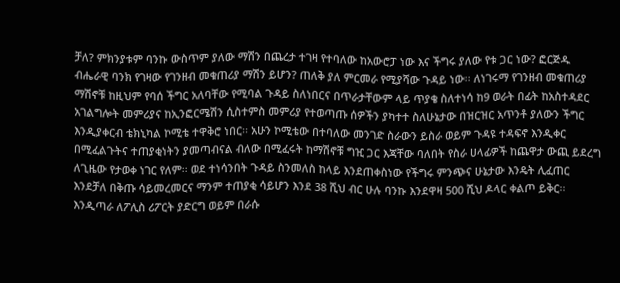ቻለ? ምክንያቱም ባንኩ ውስጥም ያለው ማሽን በጨረታ ተገዛ የተባለው ከአውሮፓ ነው እና ችግሩ ያለው የቱ ጋር ነው? ፎርጅዱ ብሔራዊ ባንክ የገዛው የገንዘብ መቁጠሪያ ማሽን ይሆን? ጠለቅ ያለ ምርመራ የሚያሻው ጉዳይ ነው፡፡ ለነገሩማ የገንዘብ መቁጠሪያ ማሽኖቹ ከዚህም የባሰ ችግር አለባቸው የሚባል ጉዳይ ስለነበርና በጥራታቸውም ላይ ጥያቄ ስለተነሳ ከ9 ወራት በፊት ከአስተዳደር አገልግሎት መምሪያና ከኢንፎርሜሽን ሲስተምስ መምሪያ የተወጣጡ ሰዎችን ያካተተ ስለሁኔታው በዝርዝር አጥንቶ ያለውን ችግር እንዲያቀርብ ቴክኒካል ኮሚቴ ተዋቅሮ ነበር፡፡ አሁን ኮሚቴው በተባለው መንገድ ስራውን ይስራ ወይም ጉዳዩ ተዳፍኖ እንዲቀር በሚፈልጉትና ተጠያቂነትን ያመጣብናል ብለው በሚፈሩት ከማሽኖቹ ግዢ ጋር እጃቸው ባለበት የስራ ሀላፊዎች ከጨዋታ ውጪ ይደረግ ለጊዜው የታወቀ ነገር የለም፡፡ ወደ ተነሳንበት ጉዳይ ስንመለስ ከላይ እንደጠቀስነው የችግሩ ምንጭና ሁኔታው እንዴት ሊፈጠር እንደቻለ በቅጡ ሳይመረመርና ማንም ተጠያቂ ሳይሆን እንደ 38 ሺህ ብር ሁሉ ባንኩ እንደዋዛ 500 ሺህ ዶላር ቀልጦ ይቅር፡፡ እንዲጣራ ለፖሊስ ሪፖርት ያድርግ ወይም በራሱ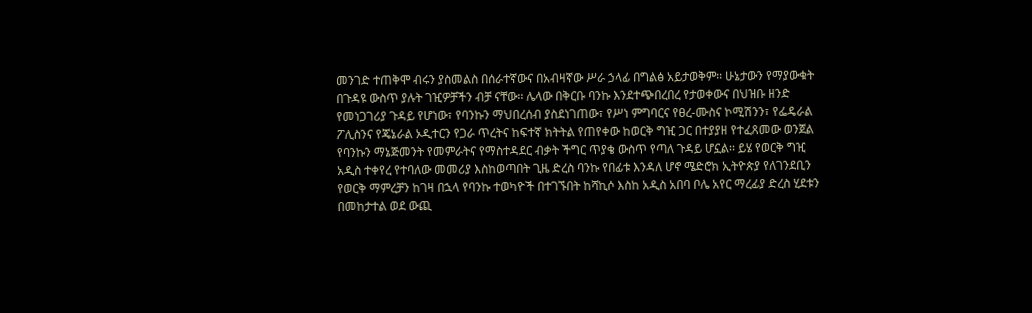መንገድ ተጠቅሞ ብሩን ያስመልስ በሰራተኛውና በአብዛኛው ሥራ ኃላፊ በግልፅ አይታወቅም፡፡ ሁኔታውን የማያውቁት በጉዳዩ ውስጥ ያሉት ገዢዎቻችን ብቻ ናቸው፡፡ ሌላው በቅርቡ ባንኩ እንደተጭበረበረ የታወቀውና በህዝቡ ዘንድ የመነጋገሪያ ጉዳይ የሆነው፣ የባንኩን ማህበረሰብ ያስደነገጠው፣ የሥነ ምግባርና የፀረ-ሙስና ኮሚሽንን፣ የፌዴራል ፖሊስንና የጄኔራል ኦዲተርን የጋራ ጥረትና ከፍተኛ ክትትል የጠየቀው ከወርቅ ግዢ ጋር በተያያዘ የተፈጸመው ወንጀል የባንኩን ማኔጅመንት የመምራትና የማስተዳደር ብቃት ችግር ጥያቄ ውስጥ የጣለ ጉዳይ ሆኗል፡፡ ይሄ የወርቅ ግዢ አዲስ ተቀየረ የተባለው መመሪያ እስከወጣበት ጊዜ ድረስ ባንኩ የበፊቱ እንዳለ ሆኖ ሜድሮክ ኢትዮጵያ የለገንደቢን የወርቅ ማምረቻን ከገዛ በኋላ የባንኩ ተወካዮች በተገኙበት ከሻኪሶ እስከ አዲስ አበባ ቦሌ አየር ማረፊያ ድረስ ሂደቱን በመከታተል ወደ ውጪ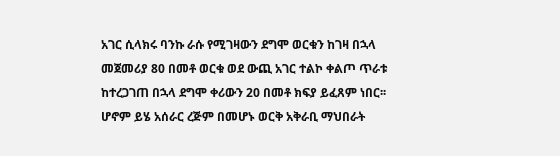አገር ሲላክሩ ባንኩ ራሱ የሚገዛውን ደግሞ ወርቁን ከገዛ በኋላ መጀመሪያ 80 በመቶ ወርቁ ወደ ውጪ አገር ተልኮ ቀልጦ ጥራቱ ከተረጋገጠ በኋላ ደግሞ ቀሪውን 20 በመቶ ክፍያ ይፈጸም ነበር፡፡ ሆኖም ይሄ አሰራር ረጅም በመሆኑ ወርቅ አቅራቢ ማህበራት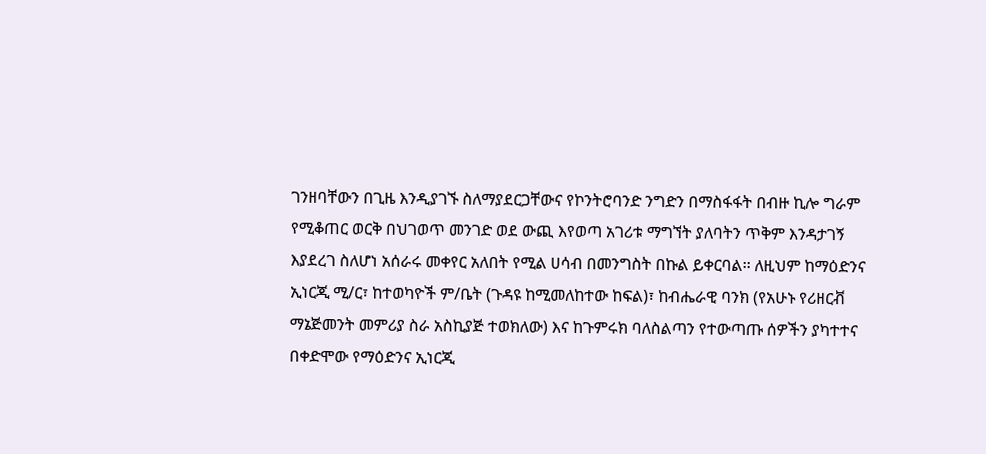ገንዘባቸውን በጊዜ እንዲያገኙ ስለማያደርጋቸውና የኮንትሮባንድ ንግድን በማስፋፋት በብዙ ኪሎ ግራም የሚቆጠር ወርቅ በህገወጥ መንገድ ወደ ውጪ እየወጣ አገሪቱ ማግኘት ያለባትን ጥቅም እንዳታገኝ እያደረገ ስለሆነ አሰራሩ መቀየር አለበት የሚል ሀሳብ በመንግስት በኩል ይቀርባል፡፡ ለዚህም ከማዕድንና ኢነርጂ ሚ/ር፣ ከተወካዮች ም/ቤት (ጉዳዩ ከሚመለከተው ከፍል)፣ ከብሔራዊ ባንክ (የአሁኑ የሪዘርቭ ማኔጅመንት መምሪያ ስራ አስኪያጅ ተወክለው) እና ከጉምሩክ ባለስልጣን የተውጣጡ ሰዎችን ያካተተና በቀድሞው የማዕድንና ኢነርጂ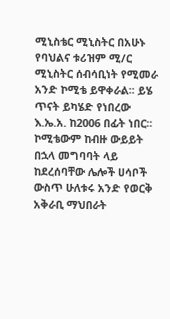ሚኒስቴር ሚኒስትር በአሁኑ የባህልና ቱሪዝም ሚ/ር ሚኒስትር ሰብሳቢነት የሚመራ አንድ ኮሚቴ ይዋቀራል፡፡ ይሄ ጥናት ይካሄድ የነበረው እ.ኤ.አ. ከ2006 በፊት ነበር፡፡ ኮሚቴውም ከብዙ ውይይት በኋላ መግባባት ላይ ከደረሰባቸው ሌሎች ሀሳቦች ውስጥ ሁለቱሩ አንድ የወርቅ አቅራቢ ማህበራት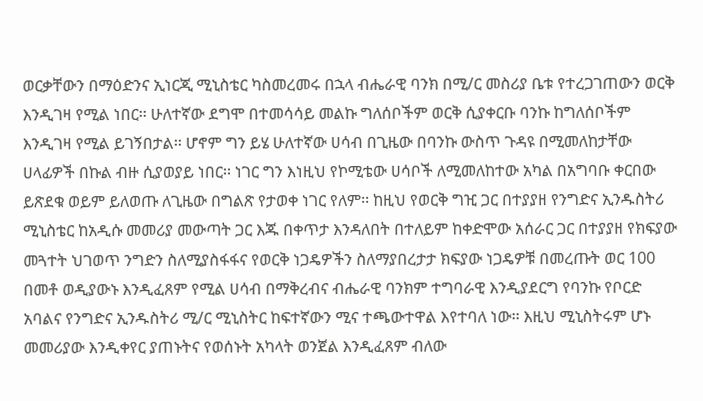ወርቃቸውን በማዕድንና ኢነርጂ ሚኒስቴር ካስመረመሩ በኋላ ብሔራዊ ባንክ በሚ/ር መስሪያ ቤቱ የተረጋገጠውን ወርቅ እንዲገዛ የሚል ነበር፡፡ ሁለተኛው ደግሞ በተመሳሳይ መልኩ ግለሰቦችም ወርቅ ሲያቀርቡ ባንኩ ከግለሰቦችም እንዲገዛ የሚል ይገኝበታል፡፡ ሆኖም ግን ይሄ ሁለተኛው ሀሳብ በጊዜው በባንኩ ውስጥ ጉዳዩ በሚመለከታቸው ሀላፊዎች በኩል ብዙ ሲያወያይ ነበር፡፡ ነገር ግን እነዚህ የኮሚቴው ሀሳቦች ለሚመለከተው አካል በአግባቡ ቀርበው ይጽደቁ ወይም ይለወጡ ለጊዜው በግልጽ የታወቀ ነገር የለም፡፡ ከዚህ የወርቅ ግዢ ጋር በተያያዘ የንግድና ኢንዱስትሪ ሚኒስቴር ከአዲሱ መመሪያ መውጣት ጋር እጁ በቀጥታ እንዳለበት በተለይም ከቀድሞው አሰራር ጋር በተያያዘ የክፍያው መጓተት ህገወጥ ንግድን ስለሚያስፋፋና የወርቅ ነጋዴዎችን ስለማያበረታታ ክፍያው ነጋዴዎቹ በመረጡት ወር 100 በመቶ ወዲያውኑ እንዲፈጸም የሚል ሀሳብ በማቅረብና ብሔራዊ ባንክም ተግባራዊ እንዲያደርግ የባንኩ የቦርድ አባልና የንግድና ኢንዱስትሪ ሚ/ር ሚኒስትር ከፍተኛውን ሚና ተጫውተዋል እየተባለ ነው፡፡ እዚህ ሚኒስትሩም ሆኑ መመሪያው እንዲቀየር ያጠኑትና የወሰኑት አካላት ወንጀል እንዲፈጸም ብለው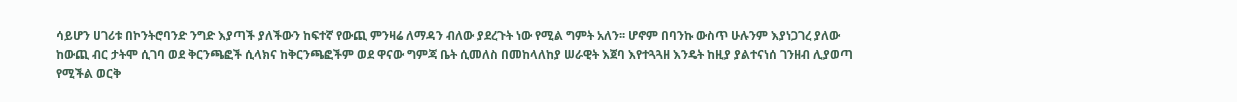ሳይሆን ሀገሪቱ በኮንትሮባንድ ንግድ እያጣች ያለችውን ከፍተኛ የውጪ ምንዛሬ ለማዳን ብለው ያደረጉት ነው የሚል ግምት አለን፡፡ ሆኖም በባንኩ ውስጥ ሁሉንም እያነጋገረ ያለው ከውጪ ብር ታትሞ ሲገባ ወደ ቅርንጫፎች ሲላክና ከቅርንጫፎችም ወደ ዋናው ግምጃ ቤት ሲመለስ በመከላለከያ ሠራዊት እጀባ እየተጓጓዘ እንዴት ከዚያ ያልተናነሰ ገንዘብ ሊያወጣ የሚችል ወርቅ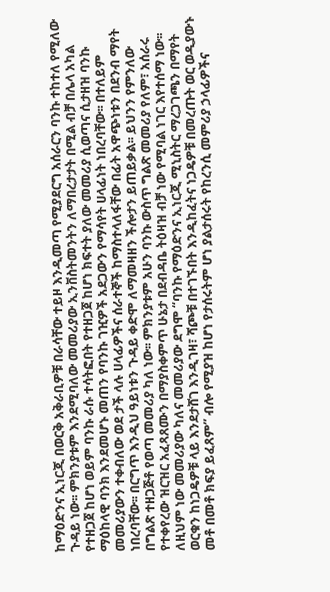ከማዕድንና ኢነርጂ በወርቅ አቅራቢዎቹ በራሳቸው ተይዞ እንዲመጣ የሚያደርግ አሰራርን ባንኩ ተከተለ የሚለው ጉዳይ ነው፡፡ ምክንያቱም እንደሚባለው መመሪያው ኢንቨስትመንትን ለማበረታታት በሚል ብቻ በሌላ አካል የተዘጋጀ ከሆነ ወይም ባንኩ ራሱ ተሳትፎበት የተዘጋጀ ከሆነ ክፍተት ያለው መመሪያ ሲወጣና ሲታዘዝ ባንኩ ማዕከላዊ ባንክ እንደመሆኑ መጠን የባንኩ ገዢዎች አደጋውን የማሳየት ሀላፊነት ነበረባቸው፡፡ በተለይም መመሪያውን ተቀብለው ወደ ታች ላሉ ሀላፊዎችና ሰራተኞች ከማስተላለፋቸው በፊት አዋጭነቱን በደንብ ማየት ነበረባቸው፡፡ በርግጥ እንዲህ ዓይነቱን ጉዳይ ቀድሞ ለማመዛዘን ችሎታን ይጠይቃል፡፡ ይህንን የምንለው በግልጽ ተዘጋጅቶ የወጣ መመሪያ ካለ ነው፡፡ ምክንያቱም አሁን ባንኩ ውስጥ ግልጽ መመሪያ የለም፣ አሰራሩ የተቀየረው ዝርዝር አፈጻጸሙን በማያስቀምጥ ሁኔታ በደብዳቤ ትዕዛዝ ብቻ ነው የሚባል ነገር እየተሰማ ነው፡፡ ለዚህም ነው መመሪያው ካለና መመሪያው ደግሞ “ባንኩ የማዕድንና ኢነርጂ ሚኒስትር ማረጋገጫን በማየት ወርቁን ከነጋዴዎቹ ላይ እንደታሸገ እንዲገዛ፣ ሻጮቹ በተገኙበት እንዲከፈትና ነጋዴዎቹ በመረጡት ወር ወዲያውኑ መቶ በመቶ ክፍያ ይፈጸም” ብሎ የሚያዝ ከሆነ የታሰሩትም ሆነ ያልታሰሩት የከረንሲ መምሪያ ኃላፊዎችና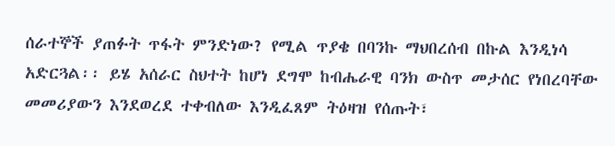ሰራተኞች ያጠፉት ጥፋት ምንድነው? የሚል ጥያቄ በባንኩ ማህበረሰብ በኩል እንዲነሳ አድርጓል፡፡ ይሄ አሰራር ስህተት ከሆነ ደግሞ ከብሔራዊ ባንክ ውስጥ መታሰር የነበረባቸው መመሪያውን እንደወረደ ተቀብለው እንዲፈጸም ትዕዛዝ የሰጡት፣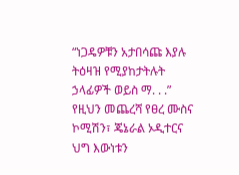“ነጋዴዎቹን አታበሳጩ እያሉ ትዕዛዝ የሚያከታትሉት ኃላፊዎች ወይስ ማ. . .” የዚህን መጨረሻ የፀረ ሙስና ኮሚሽን፣ ጄኔራል ኦዲተርና ህግ እውነቱን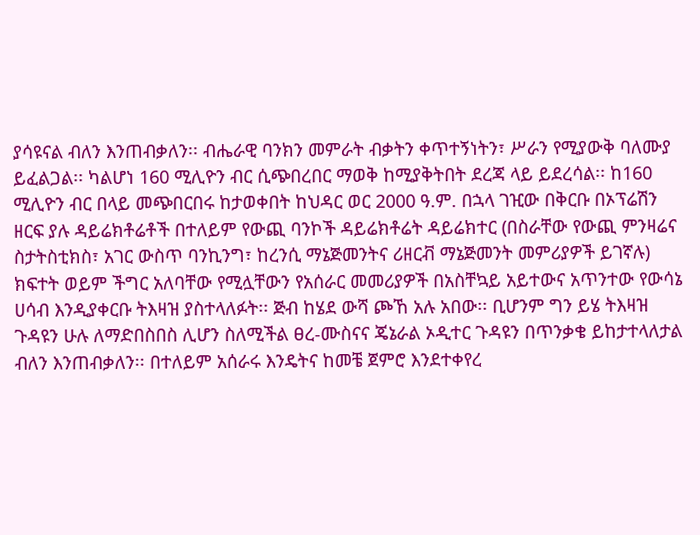ያሳዩናል ብለን እንጠብቃለን፡፡ ብሔራዊ ባንክን መምራት ብቃትን ቀጥተኝነትን፣ ሥራን የሚያውቅ ባለሙያ ይፈልጋል፡፡ ካልሆነ 160 ሚሊዮን ብር ሲጭበረበር ማወቅ ከሚያቅትበት ደረጃ ላይ ይደረሳል፡፡ ከ160 ሚሊዮን ብር በላይ መጭበርበሩ ከታወቀበት ከህዳር ወር 2000 ዓ.ም. በኋላ ገዢው በቅርቡ በኦፕሬሽን ዘርፍ ያሉ ዳይሬክቶሬቶች በተለይም የውጪ ባንኮች ዳይሬክቶሬት ዳይሬክተር (በስራቸው የውጪ ምንዛሬና ስታትስቲክስ፣ አገር ውስጥ ባንኪንግ፣ ከረንሲ ማኔጅመንትና ሪዘርቭ ማኔጅመንት መምሪያዎች ይገኛሉ) ክፍተት ወይም ችግር አለባቸው የሚሏቸውን የአሰራር መመሪያዎች በአስቸኳይ አይተውና አጥንተው የውሳኔ ሀሳብ እንዲያቀርቡ ትእዛዝ ያስተላለፉት፡፡ ጅብ ከሄደ ውሻ ጮኸ አሉ አበው፡፡ ቢሆንም ግን ይሄ ትእዛዝ ጉዳዩን ሁሉ ለማድበስበስ ሊሆን ስለሚችል ፀረ-ሙስናና ጄኔራል ኦዲተር ጉዳዩን በጥንቃቄ ይከታተላለታል ብለን እንጠብቃለን፡፡ በተለይም አሰራሩ እንዴትና ከመቼ ጀምሮ እንደተቀየረ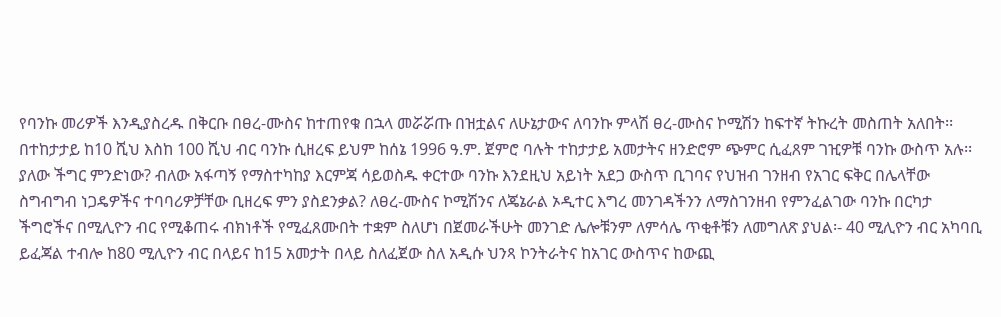የባንኩ መሪዎች እንዲያስረዱ በቅርቡ በፀረ-ሙስና ከተጠየቁ በኋላ መሯሯጡ በዝቷልና ለሁኔታውና ለባንኩ ምላሽ ፀረ-ሙስና ኮሚሽን ከፍተኛ ትኩረት መስጠት አለበት፡፡ በተከታታይ ከ10 ሺህ እስከ 100 ሺህ ብር ባንኩ ሲዘረፍ ይህም ከሰኔ 1996 ዓ.ም. ጀምሮ ባሉት ተከታታይ አመታትና ዘንድሮም ጭምር ሲፈጸም ገዢዎቹ ባንኩ ውስጥ አሉ፡፡ ያለው ችግር ምንድነው? ብለው አፋጣኝ የማስተካከያ እርምጃ ሳይወስዱ ቀርተው ባንኩ እንደዚህ አይነት አደጋ ውስጥ ቢገባና የህዝብ ገንዘብ የአገር ፍቅር በሌላቸው ስግብግብ ነጋዴዎችና ተባባሪዎቻቸው ቢዘረፍ ምን ያስደንቃል? ለፀረ-ሙስና ኮሚሽንና ለጄኔራል ኦዲተር እግረ መንገዳችንን ለማስገንዘብ የምንፈልገው ባንኩ በርካታ ችግሮችና በሚሊዮን ብር የሚቆጠሩ ብክነቶች የሚፈጸሙበት ተቋም ስለሆነ በጀመራችሁት መንገድ ሌሎቹንም ለምሳሌ ጥቂቶቹን ለመግለጽ ያህል፡- 40 ሚሊዮን ብር አካባቢ ይፈጃል ተብሎ ከ80 ሚሊዮን ብር በላይና ከ15 አመታት በላይ ስለፈጀው ስለ አዲሱ ህንጻ ኮንትራትና ከአገር ውስጥና ከውጪ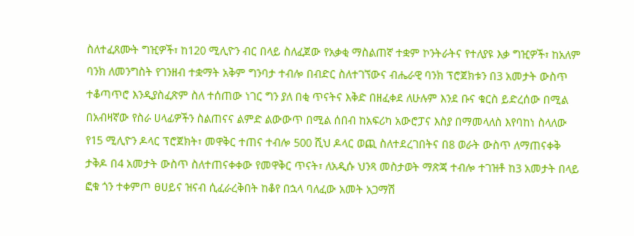ስለተፈጸሙት ግዢዎች፣ ከ120 ሚሊዮን ብር በላይ ስለፈጀው የአቃቂ ማስልጠኛ ተቋም ኮንትራትና የተለያዩ እቃ ግዢዎች፣ ከአለም ባንክ ለመንግስት የገንዘብ ተቋማት አቅም ግንባታ ተብሎ በብድር ስለተገኘውና ብሔራዊ ባንክ ፕሮጀክቱን በ3 አመታት ውስጥ ተቆጣጥሮ እንዲያስፈጽም ስለ ተሰጠው ነገር ግን ያለ በቂ ጥናትና እቅድ በዘፈቀደ ለሁሉም እንደ ቡና ቁርስ ይድረሰው በሚል በአብዛኛው የስራ ሀላፊዎችን ስልጠናና ልምድ ልውውጥ በሚል ሰበብ ከአፍሪካ አውሮፓና እስያ በማመላለስ እየባከነ ስላለው የ15 ሚሊዮን ዶላር ፕሮጀክት፣ መዋቅር ተጠና ተብሎ 500 ሺህ ዶላር ወጪ ስለተደረገበትና በ8 ወራት ውስጥ ለማጠናቀቅ ታቅዶ በ4 አመታት ውስጥ ስለተጠናቀቀው የመዋቅር ጥናት፣ ለአዲሱ ህንጻ መስታወት ማጽጃ ተብሎ ተገዝቶ ከ3 አመታት በላይ ፎቁ ጎን ተቀምጦ ፀሀይና ዝናብ ሲፈራረቅበት ከቆየ በኋላ ባለፈው አመት አጋማሽ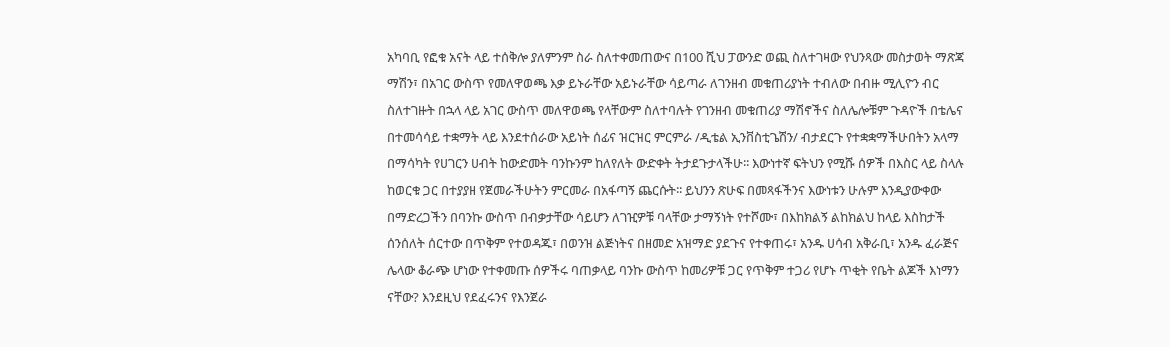አካባቢ የፎቁ አናት ላይ ተሰቅሎ ያለምንም ስራ ስለተቀመጠውና በ100 ሺህ ፓውንድ ወጪ ስለተገዛው የህንጻው መስታወት ማጽጃ ማሽን፣ በአገር ውስጥ የመለዋወጫ እቃ ይኑራቸው አይኑራቸው ሳይጣራ ለገንዘብ መቁጠሪያነት ተብለው በብዙ ሚሊዮን ብር ስለተገዙት በኋላ ላይ አገር ውስጥ መለዋወጫ የላቸውም ስለተባሉት የገንዘብ መቁጠሪያ ማሽኖችና ስለሌሎቹም ጉዳዮች በቴሌና በተመሳሳይ ተቋማት ላይ እንደተሰራው አይነት ሰፊና ዝርዝር ምርምራ /ዲቴል ኢንቨስቲጌሽን/ ብታደርጉ የተቋቋማችሁበትን አላማ በማሳካት የሀገርን ሀብት ከውድመት ባንኩንም ከለየለት ውድቀት ትታደጉታላችሁ፡፡ እውነተኛ ፍትህን የሚሹ ሰዎች በእስር ላይ ስላሉ ከወርቁ ጋር በተያያዘ የጀመራችሁትን ምርመራ በአፋጣኝ ጨርሱት፡፡ ይህንን ጽሁፍ በመጻፋችንና እውነቱን ሁሉም እንዲያውቀው በማድረጋችን በባንኩ ውስጥ በብቃታቸው ሳይሆን ለገዢዎቹ ባላቸው ታማኝነት የተሾሙ፣ በእከክልኝ ልከክልህ ከላይ እስከታች ሰንሰለት ሰርተው በጥቅም የተወዳጁ፣ በወንዝ ልጅነትና በዘመድ አዝማድ ያደጉና የተቀጠሩ፣ አንዱ ሀሳብ አቅራቢ፣ አንዱ ፈራጅና ሌላው ቆራጭ ሆነው የተቀመጡ ሰዎችሩ ባጠቃላይ ባንኩ ውስጥ ከመሪዎቹ ጋር የጥቅም ተጋሪ የሆኑ ጥቂት የቤት ልጆች እነማን ናቸው? እንደዚህ የደፈሩንና የእንጀራ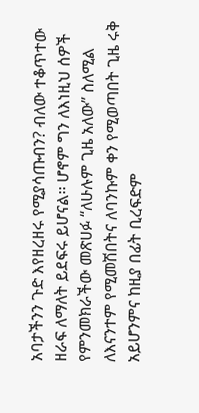አባታችንን ጉድ እየዘረዘሩ የሚያሳጡብን? ብለው ተቆጥተው ዘራፍ ለማለት ይደፍሩ ይሆናል፡፡ ሆኖም ግን ለእነዚህ ሰዎች የምንመክራችው መጽሀፉ “ለሁሉም ጊዜ አለው” ስለሚል ለእናንተም የሚመሽበትና ለባንኩም ቀን የሚወጣበት ጊዜ ሩቅ አይሆንምና ከዚያ በፊት ቢረፍድም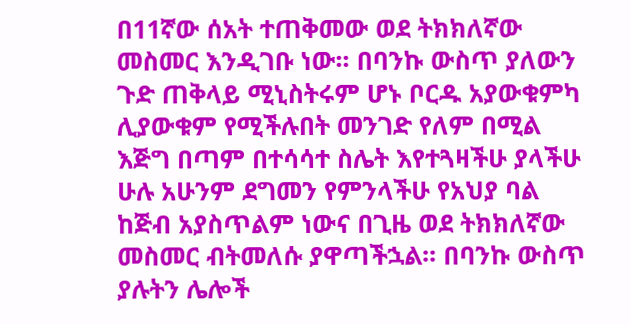በ11ኛው ሰአት ተጠቅመው ወደ ትክክለኛው መስመር እንዲገቡ ነው፡፡ በባንኩ ውስጥ ያለውን ጉድ ጠቅላይ ሚኒስትሩም ሆኑ ቦርዱ አያውቁምካ ሊያውቁም የሚችሉበት መንገድ የለም በሚል እጅግ በጣም በተሳሳተ ስሌት እየተጓዛችሁ ያላችሁ ሁሉ አሁንም ደግመን የምንላችሁ የአህያ ባል ከጅብ አያስጥልም ነውና በጊዜ ወደ ትክክለኛው መስመር ብትመለሱ ያዋጣችኋል፡፡ በባንኩ ውስጥ ያሉትን ሌሎች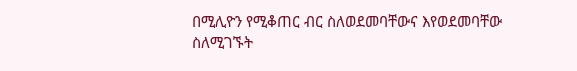በሚሊዮን የሚቆጠር ብር ስለወደመባቸውና እየወደመባቸው ስለሚገኙት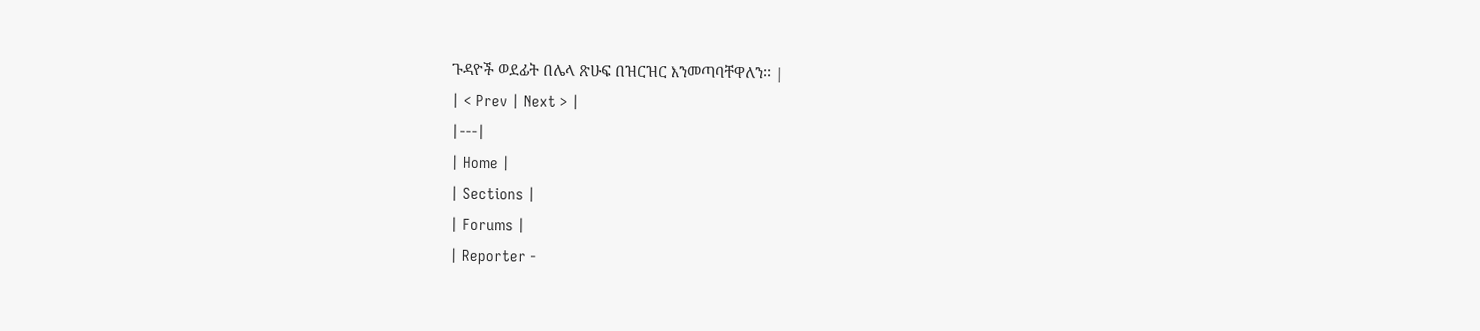ጉዳዮች ወደፊት በሌላ ጽሁፍ በዝርዝር እንመጣባቸዋለን፡፡ |
| < Prev | Next > |
|---|
| Home |
| Sections |
| Forums |
| Reporter -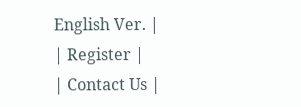English Ver. |
| Register |
| Contact Us |